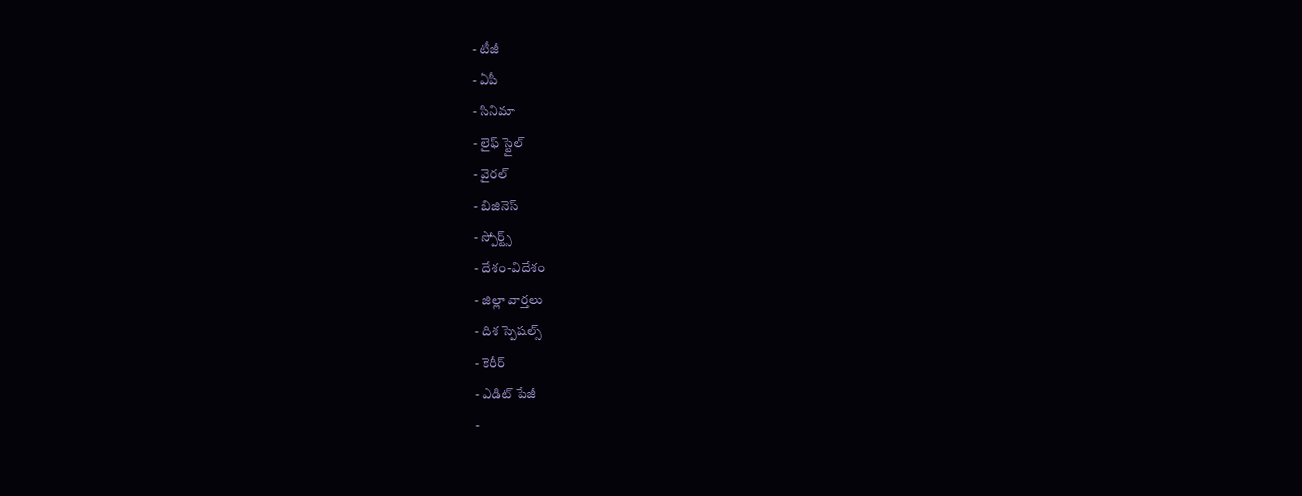- టీజీ
- ఏపీ
- సినిమా
- లైఫ్ స్టైల్
- వైరల్
- బిజినెస్
- స్పోర్ట్స్
- దేశం-విదేశం
- జిల్లా వార్తలు
- దిశ స్పెషల్స్
- కెరీర్
- ఎడిట్ పేజీ
-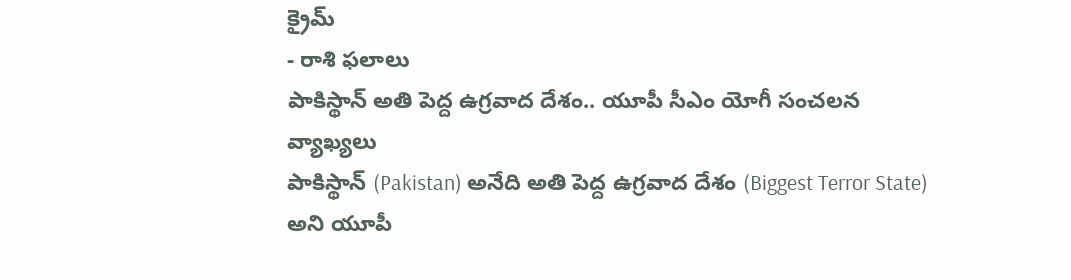క్రైమ్
- రాశి ఫలాలు
పాకిస్థాన్ అతి పెద్ద ఉగ్రవాద దేశం.. యూపీ సీఎం యోగీ సంచలన వ్యాఖ్యలు
పాకిస్థాన్ (Pakistan) అనేది అతి పెద్ద ఉగ్రవాద దేశం (Biggest Terror State) అని యూపీ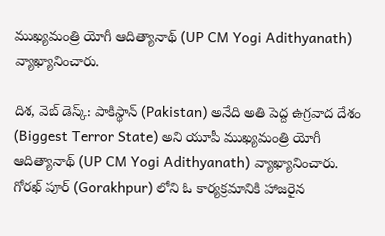ముఖ్యమంత్రి యోగీ ఆదిత్యానాథ్ (UP CM Yogi Adithyanath) వ్యాఖ్యానించారు.

దిశ, వెబ్ డెస్క్: పాకిస్థాన్ (Pakistan) అనేది అతి పెద్ద ఉగ్రవాద దేశం (Biggest Terror State) అని యూపీ ముఖ్యమంత్రి యోగీ ఆదిత్యానాథ్ (UP CM Yogi Adithyanath) వ్యాఖ్యానించారు. గోరఖ్ పూర్ (Gorakhpur) లోని ఓ కార్యక్రమానికి హాజరైన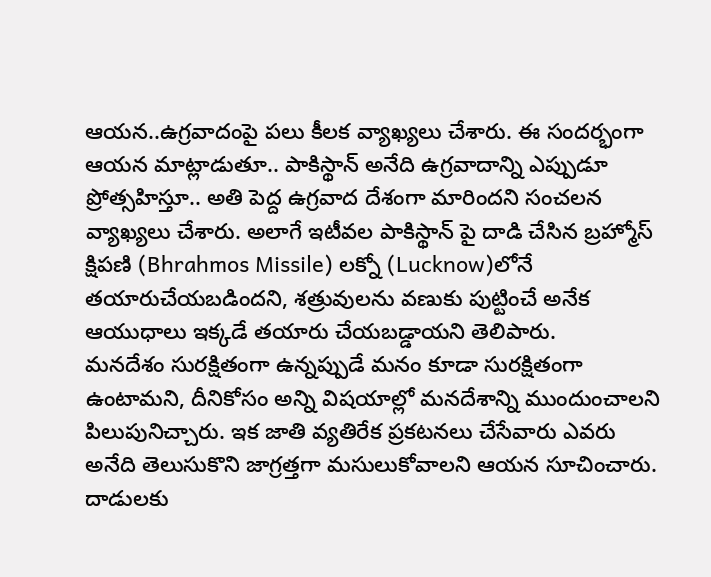ఆయన..ఉగ్రవాదంపై పలు కీలక వ్యాఖ్యలు చేశారు. ఈ సందర్భంగా ఆయన మాట్లాడుతూ.. పాకిస్థాన్ అనేది ఉగ్రవాదాన్ని ఎప్పుడూ ప్రోత్సహిస్తూ.. అతి పెద్ద ఉగ్రవాద దేశంగా మారిందని సంచలన వ్యాఖ్యలు చేశారు. అలాగే ఇటీవల పాకిస్థాన్ పై దాడి చేసిన బ్రహ్మోస్ క్షిపణి (Bhrahmos Missile) లక్నో (Lucknow)లోనే తయారుచేయబడిందని, శత్రువులను వణుకు పుట్టించే అనేక ఆయుధాలు ఇక్కడే తయారు చేయబడ్డాయని తెలిపారు.
మనదేశం సురక్షితంగా ఉన్నప్పుడే మనం కూడా సురక్షితంగా ఉంటామని, దీనికోసం అన్ని విషయాల్లో మనదేశాన్ని ముందుంచాలని పిలుపునిచ్చారు. ఇక జాతి వ్యతిరేక ప్రకటనలు చేసేవారు ఎవరు అనేది తెలుసుకొని జాగ్రత్తగా మసులుకోవాలని ఆయన సూచించారు. దాడులకు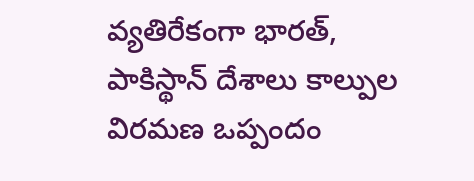వ్యతిరేకంగా భారత్, పాకిస్థాన్ దేశాలు కాల్పుల విరమణ ఒప్పందం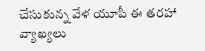చేసుకున్న వేళ యూపీ ఈ తరహా వ్యాఖ్యలు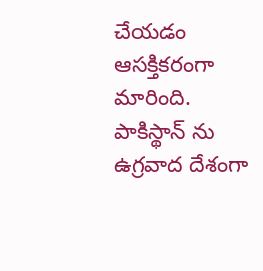చేయడం ఆసక్తికరంగా మారింది. పాకిస్థాన్ ను ఉగ్రవాద దేశంగా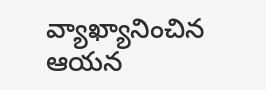వ్యాఖ్యానించిన ఆయన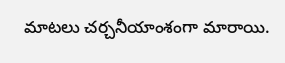మాటలు చర్చనీయాంశంగా మారాయి.